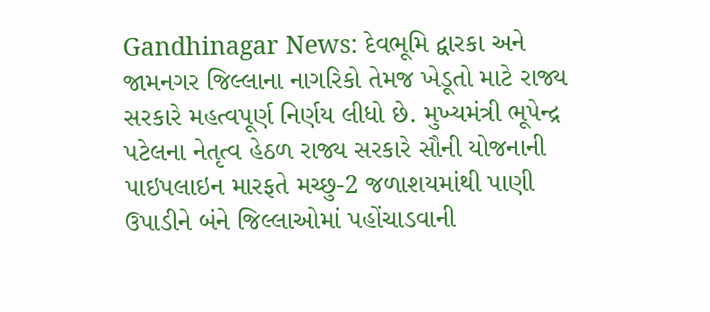Gandhinagar News: દેવભૂમિ દ્વારકા અને જામનગર જિલ્લાના નાગરિકો તેમજ ખેડૂતો માટે રાજ્ય સરકારે મહત્વપૂર્ણ નિર્ણય લીધો છે. મુખ્યમંત્રી ભૂપેન્દ્ર પટેલના નેતૃત્વ હેઠળ રાજ્ય સરકારે સૌની યોજનાની પાઇપલાઇન મારફતે મચ્છુ-2 જળાશયમાંથી પાણી ઉપાડીને બંને જિલ્લાઓમાં પહોંચાડવાની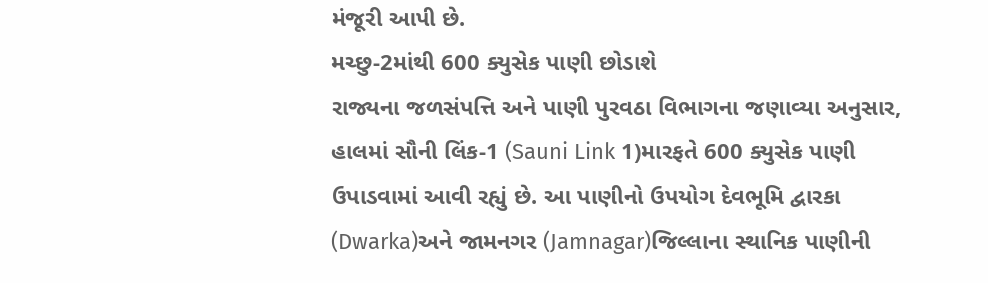મંજૂરી આપી છે.
મચ્છુ-2માંથી 600 ક્યુસેક પાણી છોડાશે
રાજ્યના જળસંપત્તિ અને પાણી પુરવઠા વિભાગના જણાવ્યા અનુસાર, હાલમાં સૌની લિંક-1 (Sauni Link 1)મારફતે 600 ક્યુસેક પાણી ઉપાડવામાં આવી રહ્યું છે. આ પાણીનો ઉપયોગ દેવભૂમિ દ્વારકા (Dwarka)અને જામનગર (Jamnagar)જિલ્લાના સ્થાનિક પાણીની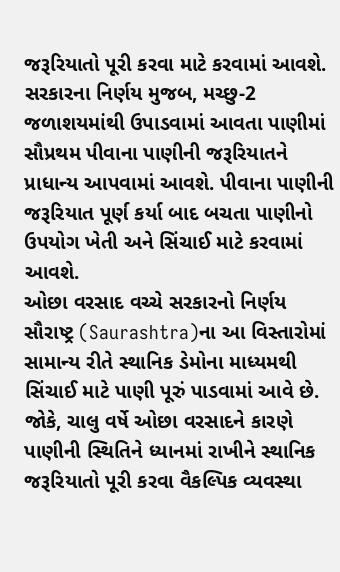જરૂરિયાતો પૂરી કરવા માટે કરવામાં આવશે. સરકારના નિર્ણય મુજબ, મચ્છુ-2 જળાશયમાંથી ઉપાડવામાં આવતા પાણીમાં સૌપ્રથમ પીવાના પાણીની જરૂરિયાતને પ્રાધાન્ય આપવામાં આવશે. પીવાના પાણીની જરૂરિયાત પૂર્ણ કર્યા બાદ બચતા પાણીનો ઉપયોગ ખેતી અને સિંચાઈ માટે કરવામાં આવશે.
ઓછા વરસાદ વચ્ચે સરકારનો નિર્ણય
સૌરાષ્ટ્ર (Saurashtra)ના આ વિસ્તારોમાં સામાન્ય રીતે સ્થાનિક ડેમોના માધ્યમથી સિંચાઈ માટે પાણી પૂરું પાડવામાં આવે છે. જોકે, ચાલુ વર્ષે ઓછા વરસાદને કારણે પાણીની સ્થિતિને ધ્યાનમાં રાખીને સ્થાનિક જરૂરિયાતો પૂરી કરવા વૈકલ્પિક વ્યવસ્થા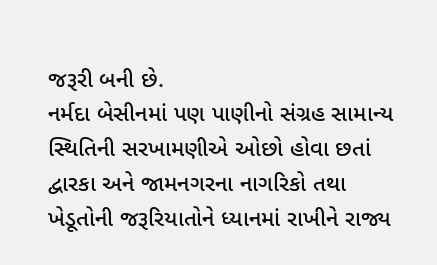જરૂરી બની છે.
નર્મદા બેસીનમાં પણ પાણીનો સંગ્રહ સામાન્ય સ્થિતિની સરખામણીએ ઓછો હોવા છતાં દ્વારકા અને જામનગરના નાગરિકો તથા ખેડૂતોની જરૂરિયાતોને ધ્યાનમાં રાખીને રાજ્ય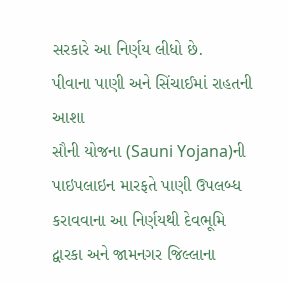સરકારે આ નિર્ણય લીધો છે.
પીવાના પાણી અને સિંચાઈમાં રાહતની આશા
સૌની યોજના (Sauni Yojana)ની પાઇપલાઇન મારફતે પાણી ઉપલબ્ધ કરાવવાના આ નિર્ણયથી દેવભૂમિ દ્વારકા અને જામનગર જિલ્લાના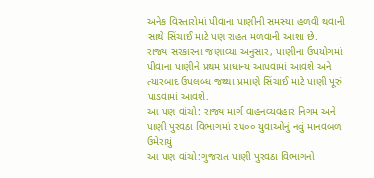અનેક વિસ્તારોમાં પીવાના પાણીની સમસ્યા હળવી થવાની સાથે સિંચાઈ માટે પણ રાહત મળવાની આશા છે.
રાજ્ય સરકારના જણાવ્યા અનુસાર, પાણીના ઉપયોગમાં પીવાના પાણીને પ્રથમ પ્રાધાન્ય આપવામાં આવશે અને ત્યારબાદ ઉપલબ્ધ જથ્થા પ્રમાણે સિંચાઈ માટે પાણી પૂરું પાડવામાં આવશે.
આ પણ વાંચો: રાજ્ય માર્ગ વાહનવ્યવહાર નિગમ અને પાણી પુરવઠા વિભાગમાં ૨૫૦૦ યુવાઓનું નવું માનવબળ ઉમેરાયું
આ પણ વાંચો:ગુજરાત પાણી પુરવઠા વિભાગનો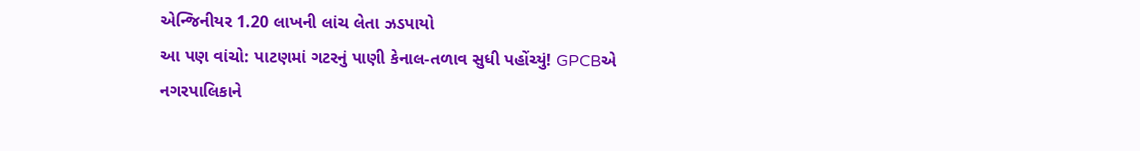એન્જિનીયર 1.20 લાખની લાંચ લેતા ઝડપાયો
આ પણ વાંચો: પાટણમાં ગટરનું પાણી કેનાલ-તળાવ સુધી પહોંચ્યું! GPCBએ નગરપાલિકાને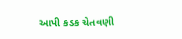આપી કડક ચેતવણી